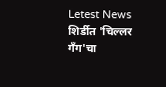Letest News
शिर्डीत 'चिल्लर गँग'चा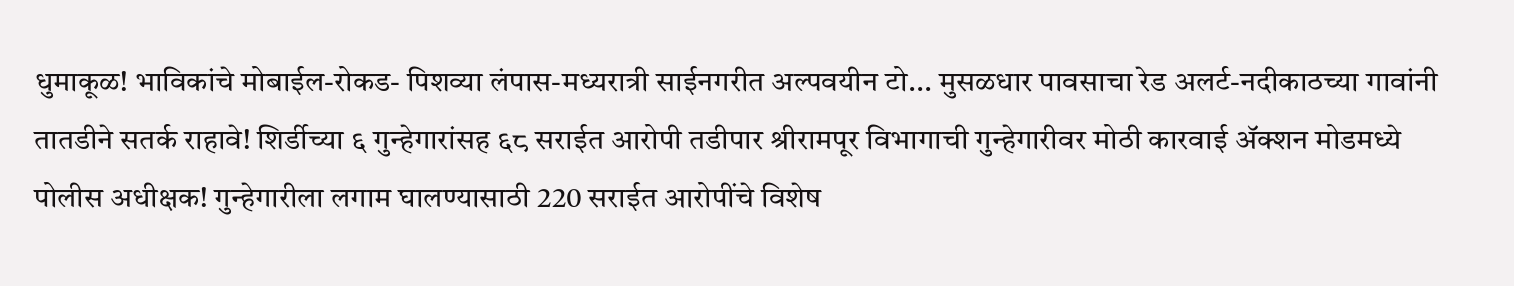धुमाकूळ! भाविकांचे मोबाईल-रोकड- पिशव्या लंपास-मध्यरात्री साईनगरीत अल्पवयीन टो... मुसळधार पावसाचा रेड अलर्ट-नदीकाठच्या गावांनी तातडीने सतर्क राहावे! शिर्डीच्या ६ गुन्हेगारांसह ६८ सराईत आरोपी तडीपार श्रीरामपूर विभागाची गुन्हेगारीवर मोठी कारवाई अ‍ॅक्शन मोडमध्ये पोलीस अधीक्षक! गुन्हेगारीला लगाम घालण्यासाठी 220 सराईत आरोपींचे विशेष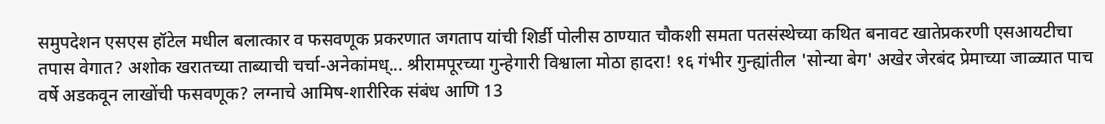समुपदेशन एसएस हॉटेल मधील बलात्कार व फसवणूक प्रकरणात जगताप यांची शिर्डी पोलीस ठाण्यात चौकशी समता पतसंस्थेच्या कथित बनावट खातेप्रकरणी एसआयटीचा तपास वेगात? अशोक खरातच्या ताब्याची चर्चा-अनेकांमध्... श्रीरामपूरच्या गुन्हेगारी विश्वाला मोठा हादरा! १६ गंभीर गुन्ह्यांतील 'सोन्या बेग' अखेर जेरबंद प्रेमाच्या जाळ्यात पाच वर्षे अडकवून लाखोंची फसवणूक? लग्नाचे आमिष-शारीरिक संबंध आणि 13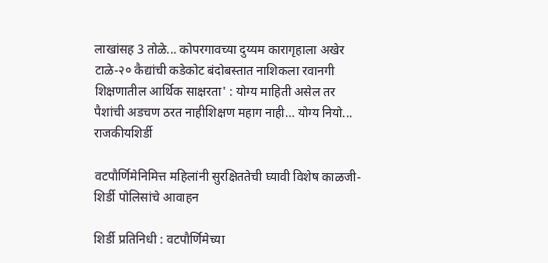लाखांसह 3 तोळे... कोपरगावच्या दुय्यम कारागृहाला अखेर टाळे-२० कैद्यांची कडेकोट बंदोबस्तात नाशिकला रवानगी शिक्षणातील आर्थिक साक्षरता' : योग्य माहिती असेल तर पैशांची अडचण ठरत नाहीशिक्षण महाग नाही… योग्य नियो...
राजकीयशिर्डी

वटपौर्णिमेनिमित्त महिलांनी सुरक्षिततेची घ्यावी विशेष काळजी-शिर्डी पोलिसांचे आवाहन

शिर्डी प्रतिनिधी : वटपौर्णिमेच्या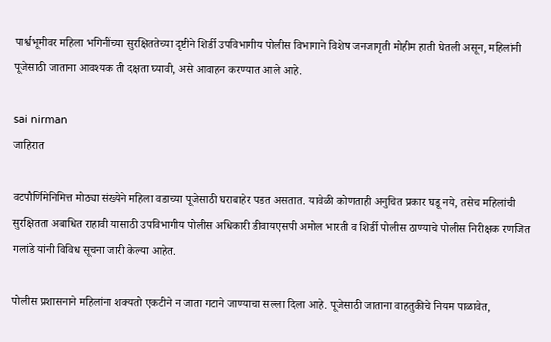पार्श्वभूमीवर महिला भगिनींच्या सुरक्षिततेच्या दृष्टीने शिर्डी उपविभागीय पोलीस विभागाने विशेष जनजागृती मोहीम हाती घेतली असून, महिलांनी पूजेसाठी जाताना आवश्यक ती दक्षता घ्यावी, असे आवाहन करण्यात आले आहे.

sai nirman
जाहिरात

वटपौर्णिमेनिमित्त मोठ्या संख्येने महिला वडाच्या पूजेसाठी घराबाहेर पडत असतात. यावेळी कोणताही अनुचित प्रकार घडू नये, तसेच महिलांची सुरक्षितता अबाधित राहावी यासाठी उपविभागीय पोलीस अधिकारी डीवायएसपी अमोल भारती व शिर्डी पोलीस ठाण्याचे पोलीस निरीक्षक रणजित गलांडे यांनी विविध सूचना जारी केल्या आहेत.

पोलीस प्रशासनाने महिलांना शक्यतो एकटीने न जाता गटाने जाण्याचा सल्ला दिला आहे. पूजेसाठी जाताना वाहतुकीचे नियम पाळावेत,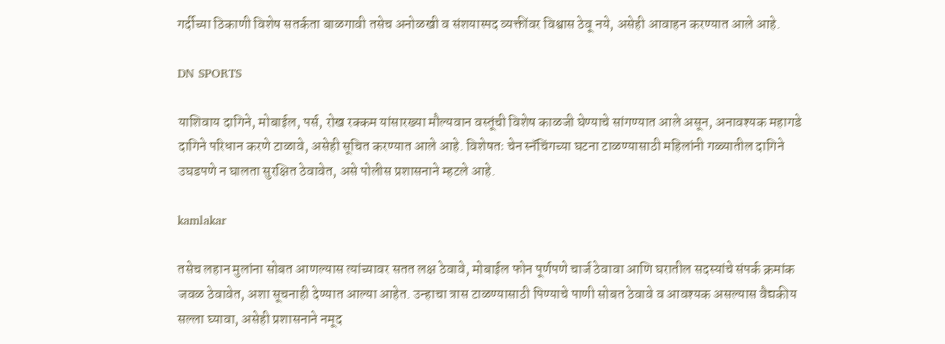गर्दीच्या ठिकाणी विशेष सतर्कता बाळगावी तसेच अनोळखी व संशयास्पद व्यक्तींवर विश्वास ठेवू नये, असेही आवाहन करण्यात आले आहे.

DN SPORTS

याशिवाय दागिने, मोबाईल, पर्स, रोख रक्कम यांसारख्या मौल्यवान वस्तूंची विशेष काळजी घेण्याचे सांगण्यात आले असून, अनावश्यक महागडे दागिने परिधान करणे टाळावे, असेही सूचित करण्यात आले आहे. विशेषतः चेन स्नॅचिंगच्या घटना टाळण्यासाठी महिलांनी गळ्यातील दागिने उघडपणे न घालता सुरक्षित ठेवावेत, असे पोलीस प्रशासनाने म्हटले आहे.

kamlakar

तसेच लहान मुलांना सोबत आणल्यास त्यांच्यावर सतत लक्ष ठेवावे, मोबाईल फोन पूर्णपणे चार्ज ठेवावा आणि घरातील सदस्यांचे संपर्क क्रमांक जवळ ठेवावेत, अशा सूचनाही देण्यात आल्या आहेत. उन्हाचा त्रास टाळण्यासाठी पिण्याचे पाणी सोबत ठेवावे व आवश्यक असल्यास वैद्यकीय सल्ला घ्यावा, असेही प्रशासनाने नमूद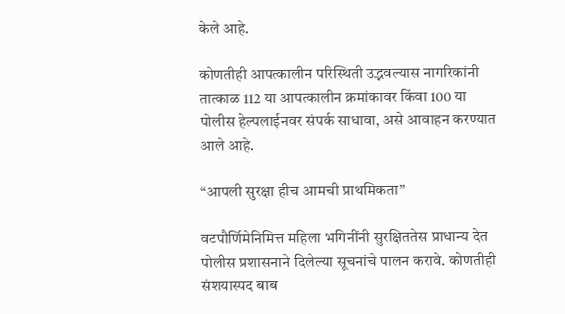केले आहे.

कोणतीही आपत्कालीन परिस्थिती उद्भवल्यास नागरिकांनी तात्काळ 112 या आपत्कालीन क्रमांकावर किंवा 100 या पोलीस हेल्पलाईनवर संपर्क साधावा, असे आवाहन करण्यात आले आहे.

“आपली सुरक्षा हीच आमची प्राथमिकता”

वटपौर्णिमेनिमित्त महिला भगिनींनी सुरक्षिततेस प्राधान्य देत पोलीस प्रशासनाने दिलेल्या सूचनांचे पालन करावे. कोणतीही संशयास्पद बाब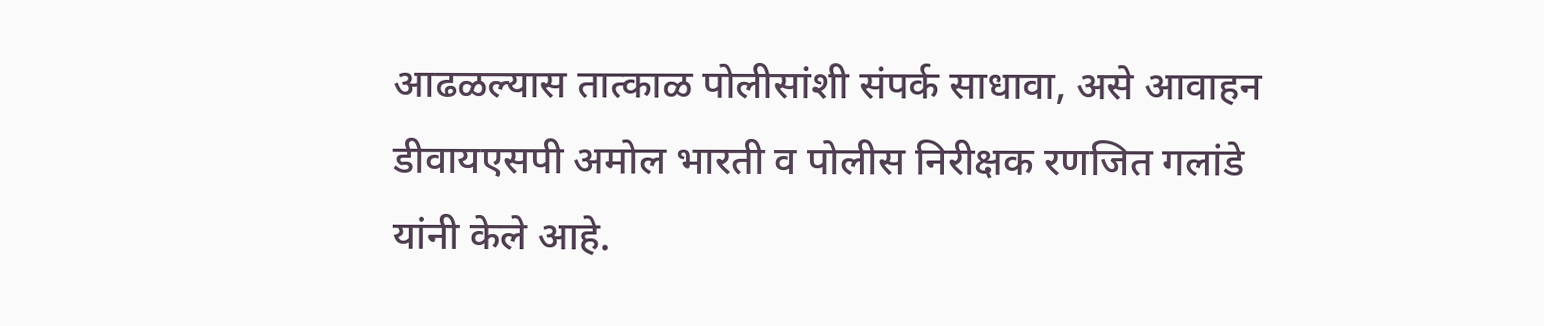आढळल्यास तात्काळ पोलीसांशी संपर्क साधावा, असे आवाहन डीवायएसपी अमोल भारती व पोलीस निरीक्षक रणजित गलांडे यांनी केले आहे.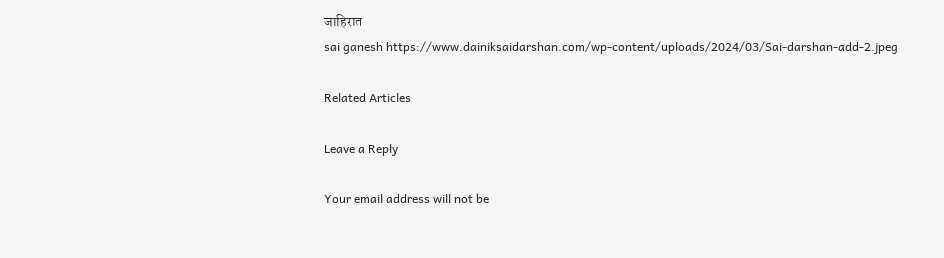जाहिरात
sai ganesh https://www.dainiksaidarshan.com/wp-content/uploads/2024/03/Sai-darshan-add-2.jpeg

Related Articles

Leave a Reply

Your email address will not be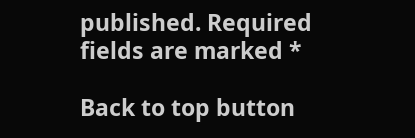published. Required fields are marked *

Back to top button